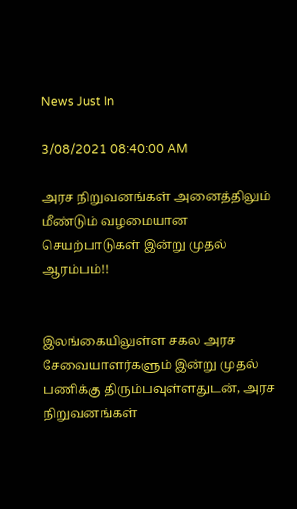News Just In

3/08/2021 08:40:00 AM

அரச நிறுவனங்கள் அனைத்திலும் மீண்டும் வழமையான செயற்பாடுகள் இன்று முதல் ஆரம்பம்!!


இலங்கையிலுள்ள சகல அரச சேவையாளர்களும் இன்று முதல் பணிக்கு திரும்பவுள்ளதுடன், அரச நிறுவனங்கள்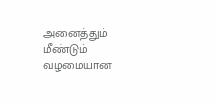அனைத்தும் மீண்டும் வழமையான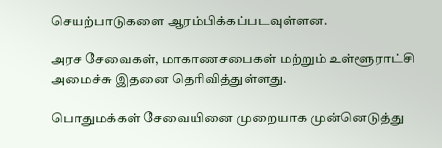செயற்பாடுகளை ஆரம்பிக்கப்படவுள்ளன.

அரச சேவைகள், மாகாணசபைகள் மற்றும் உள்ளூராட்சி அமைச்சு இதனை தெரிவித்துள்ளது.

பொதுமக்கள் சேவையினை முறையாக முன்னெடுத்து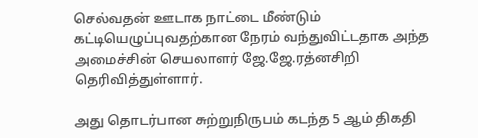செல்வதன் ஊடாக நாட்டை மீண்டும் கட்டியெழுப்புவதற்கான நேரம் வந்துவிட்டதாக அந்த அமைச்சின் செயலாளர் ஜே.ஜே.ரத்னசிறி தெரிவித்துள்ளார்.

அது தொடர்பான சுற்றுநிருபம் கடந்த 5 ஆம் திகதி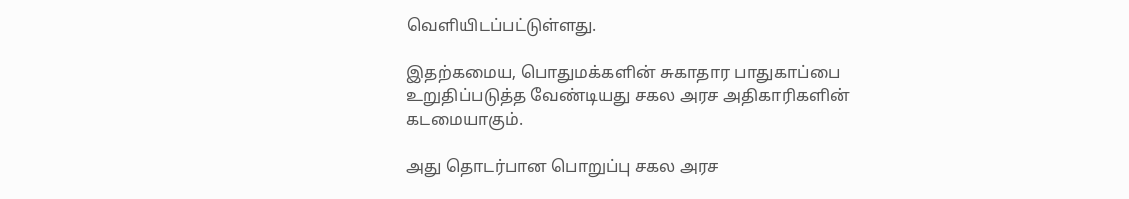வெளியிடப்பட்டுள்ளது.

இதற்கமைய, பொதுமக்களின் சுகாதார பாதுகாப்பை உறுதிப்படுத்த வேண்டியது சகல அரச அதிகாரிகளின் கடமையாகும்.

அது தொடர்பான பொறுப்பு சகல அரச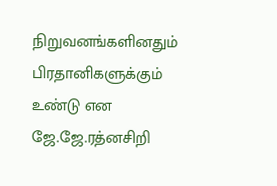நிறுவனங்களினதும் பிரதானிகளுக்கும் உண்டு என ஜே.ஜே.ரத்னசிறி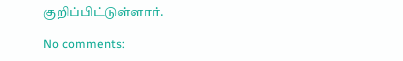குறிப்பிட்டுள்ளார்.

No comments: